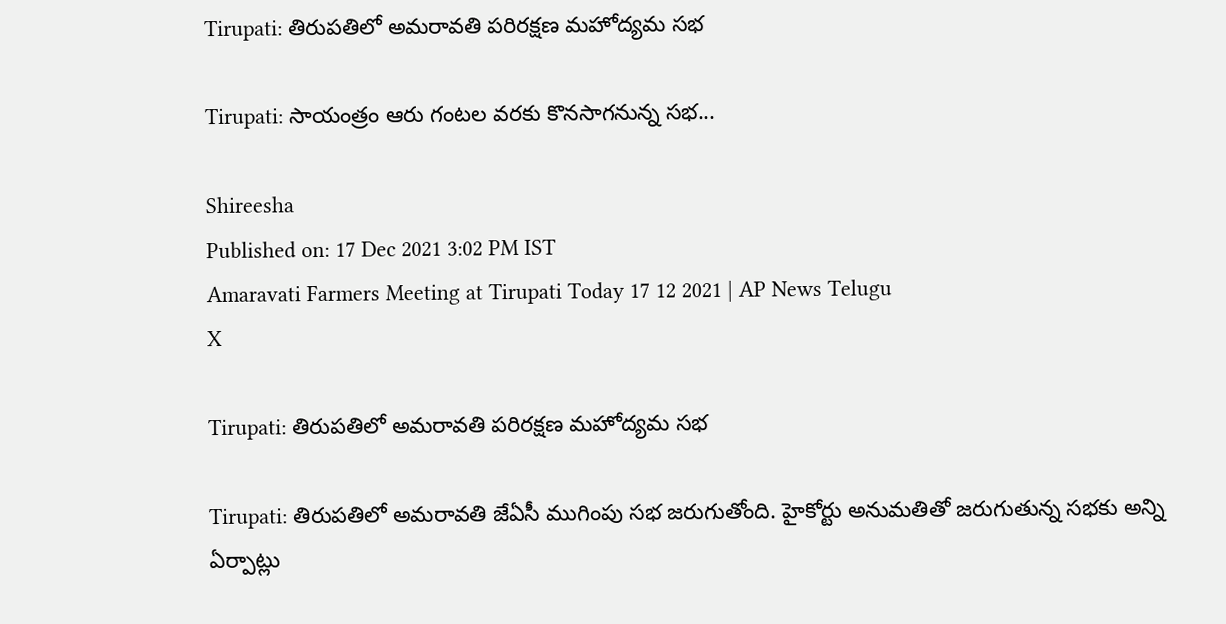Tirupati: తిరుపతిలో అమరావతి పరిరక్షణ మహోద్యమ సభ

Tirupati: సాయంత్రం ఆరు గంటల వరకు కొనసాగనున్న సభ...

Shireesha
Published on: 17 Dec 2021 3:02 PM IST
Amaravati Farmers Meeting at Tirupati Today 17 12 2021 | AP News Telugu
X

Tirupati: తిరుపతిలో అమరావతి పరిరక్షణ మహోద్యమ సభ

Tirupati: తిరుపతిలో అమరావతి జేఏసీ ముగింపు సభ జరుగుతోంది. హైకోర్టు అనుమతితో జరుగుతున్న సభకు అన్ని ఏర్పాట్లు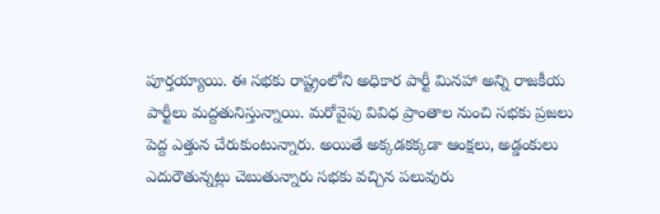పూర్తయ్యాయి. ఈ సభకు రాష్ట్రంలోని అధికార పార్టీ మినహా అన్ని రాజకీయ పార్టీలు మద్దతునిస్తున్నాయి. మరోవైపు వివిధ ప్రాంతాల నుంచి సభకు ప్రజలు పెద్ద ఎత్తున చేరుకుంటున్నారు. అయితే అక్కడకక్కడా ఆంక్షలు, అడ్డంకులు ఎదురౌతున్నట్లు చెబుతున్నారు సభకు వచ్చిన పలువురు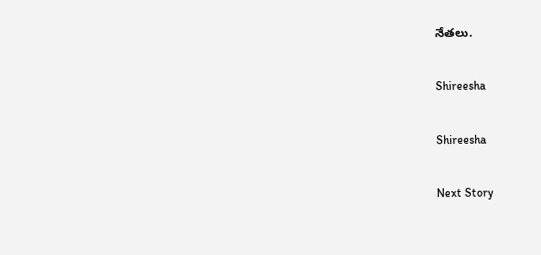నేతలు.

Shireesha

Shireesha

Next Story